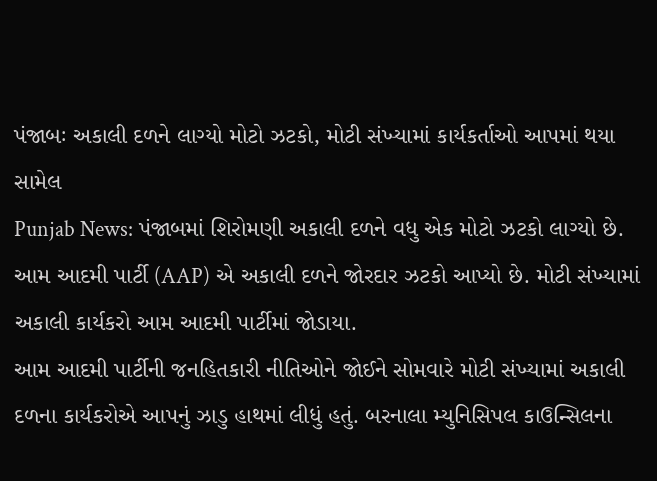પંજાબઃ અકાલી દળને લાગ્યો મોટો ઝટકો, મોટી સંખ્યામાં કાર્યકર્તાઓ આપમાં થયા સામેલ
Punjab News: પંજાબમાં શિરોમણી અકાલી દળને વધુ એક મોટો ઝટકો લાગ્યો છે. આમ આદમી પાર્ટી (AAP) એ અકાલી દળને જોરદાર ઝટકો આપ્યો છે. મોટી સંખ્યામાં અકાલી કાર્યકરો આમ આદમી પાર્ટીમાં જોડાયા.
આમ આદમી પાર્ટીની જનહિતકારી નીતિઓને જોઈને સોમવારે મોટી સંખ્યામાં અકાલી દળના કાર્યકરોએ આપનું ઝાડુ હાથમાં લીધું હતું. બરનાલા મ્યુનિસિપલ કાઉન્સિલના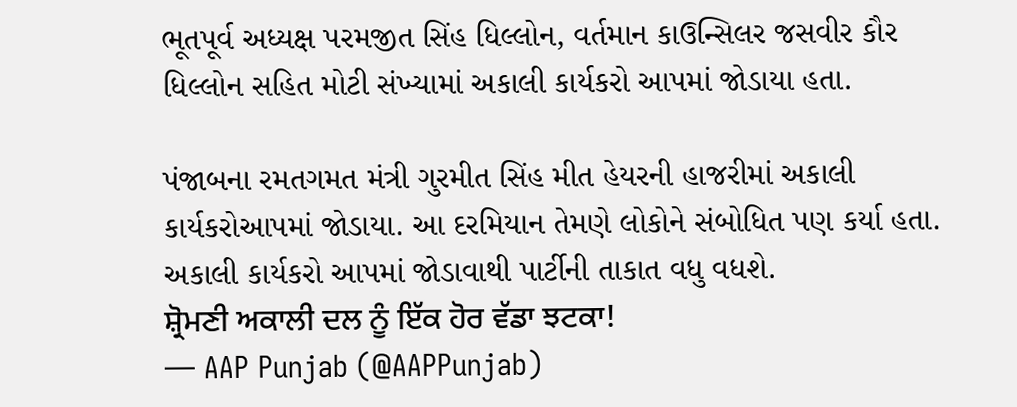ભૂતપૂર્વ અધ્યક્ષ પરમજીત સિંહ ધિલ્લોન, વર્તમાન કાઉન્સિલર જસવીર કૌર ધિલ્લોન સહિત મોટી સંખ્યામાં અકાલી કાર્યકરો આપમાં જોડાયા હતા.

પંજાબના રમતગમત મંત્રી ગુરમીત સિંહ મીત હેયરની હાજરીમાં અકાલી કાર્યકરોઆપમાં જોડાયા. આ દરમિયાન તેમણે લોકોને સંબોધિત પણ કર્યા હતા. અકાલી કાર્યકરો આપમાં જોડાવાથી પાર્ટીની તાકાત વધુ વધશે.
ਸ਼੍ਰੋਮਣੀ ਅਕਾਲੀ ਦਲ ਨੂੰ ਇੱਕ ਹੋਰ ਵੱਡਾ ਝਟਕਾ!
— AAP Punjab (@AAPPunjab)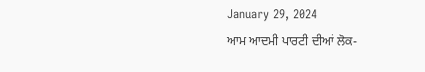January 29, 2024
ਆਮ ਆਦਮੀ ਪਾਰਟੀ ਦੀਆਂ ਲੋਕ-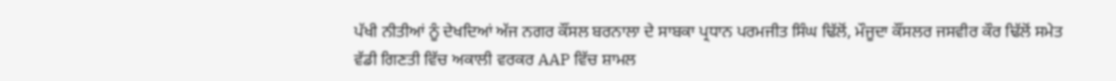ਪੱਖੀ ਨੀਤੀਆਂ ਨੂੰ ਦੇਖਦਿਆਂ ਅੱਜ ਨਗਰ ਕੌਂਸਲ ਬਰਨਾਲਾ ਦੇ ਸਾਬਕਾ ਪ੍ਰਧਾਨ ਪਰਮਜੀਤ ਸਿੰਘ ਢਿੱਲੋਂ, ਮੌਜੂਦਾ ਕੌਂਸਲਰ ਜਸਵੀਰ ਕੌਰ ਢਿੱਲੋਂ ਸਮੇਤ ਵੱਡੀ ਗਿਣਤੀ ਵਿੱਚ ਅਕਾਲੀ ਵਰਕਰ AAP ਵਿੱਚ ਸ਼ਾਮਲ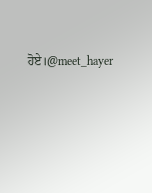ਹੋਏ।@meet_hayer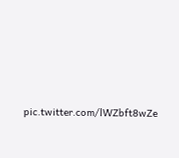pic.twitter.com/lWZbft8wZe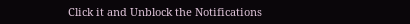Click it and Unblock the Notifications